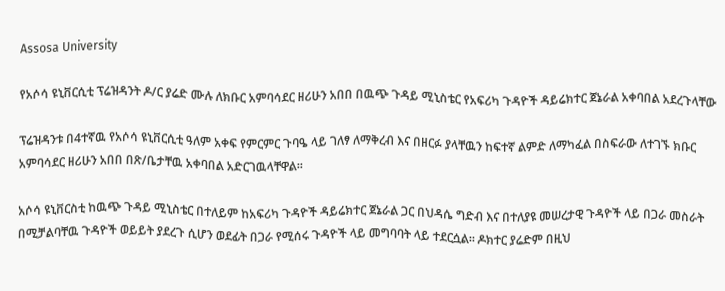Assosa University

የአሶሳ ዩኒቨርሲቲ ፕሬዝዳንት ዶ/ር ያሬድ ሙሉ ለክቡር አምባሳደር ዘሪሁን አበበ በዉጭ ጉዳይ ሚኒስቴር የአፍሪካ ጉዳዮች ዳይሬክተር ጀኔራል አቀባበል አደረጉላቸው

ፕሬዝዳንቱ በ4ተኛዉ የአሶሳ ዩኒቨርሲቲ ዓለም አቀፍ የምርምር ጉባዔ ላይ ገለፃ ለማቅረብ እና በዘርፉ ያላቸዉን ከፍተኛ ልምድ ለማካፈል በስፍራው ለተገኙ ክቡር አምባሳደር ዘሪሁን አበበ በጽ/ቤታቸዉ አቀባበል አድርገዉላቸዋል።

አሶሳ ዩኒቨርስቲ ከዉጭ ጉዳይ ሚኒስቴር በተለይም ከአፍሪካ ጉዳዮች ዳይሬክተር ጀኔራል ጋር በህዳሴ ግድብ እና በተለያዩ መሠረታዊ ጉዳዮች ላይ በጋራ መስራት በሚቻልባቸዉ ጉዳዮች ወይይት ያደረጉ ሲሆን ወደፊት በጋራ የሚሰሩ ጉዳዮች ላይ መግባባት ላይ ተደርሷል። ዶክተር ያሬድም በዚህ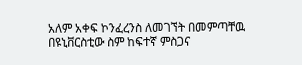አለም አቀፍ ኮንፈረንስ ለመገኘት በመምጣቸዉ በዩኒቨርስቲው ስም ከፍተኛ ምስጋና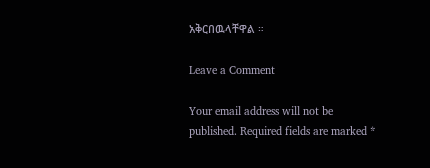አቅርበዉላቸዋል ።

Leave a Comment

Your email address will not be published. Required fields are marked *